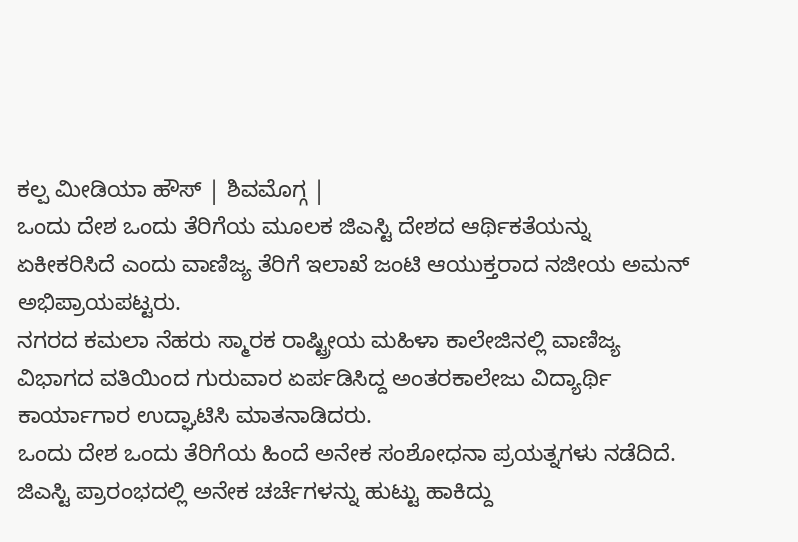ಕಲ್ಪ ಮೀಡಿಯಾ ಹೌಸ್ | ಶಿವಮೊಗ್ಗ |
ಒಂದು ದೇಶ ಒಂದು ತೆರಿಗೆಯ ಮೂಲಕ ಜಿಎಸ್ಟಿ ದೇಶದ ಆರ್ಥಿಕತೆಯನ್ನು ಏಕೀಕರಿಸಿದೆ ಎಂದು ವಾಣಿಜ್ಯ ತೆರಿಗೆ ಇಲಾಖೆ ಜಂಟಿ ಆಯುಕ್ತರಾದ ನಜೀಯ ಅಮನ್ ಅಭಿಪ್ರಾಯಪಟ್ಟರು.
ನಗರದ ಕಮಲಾ ನೆಹರು ಸ್ಮಾರಕ ರಾಷ್ಟ್ರೀಯ ಮಹಿಳಾ ಕಾಲೇಜಿನಲ್ಲಿ ವಾಣಿಜ್ಯ ವಿಭಾಗದ ವತಿಯಿಂದ ಗುರುವಾರ ಏರ್ಪಡಿಸಿದ್ದ ಅಂತರಕಾಲೇಜು ವಿದ್ಯಾರ್ಥಿ ಕಾರ್ಯಾಗಾರ ಉದ್ಘಾಟಿಸಿ ಮಾತನಾಡಿದರು.
ಒಂದು ದೇಶ ಒಂದು ತೆರಿಗೆಯ ಹಿಂದೆ ಅನೇಕ ಸಂಶೋಧನಾ ಪ್ರಯತ್ನಗಳು ನಡೆದಿದೆ. ಜಿಎಸ್ಟಿ ಪ್ರಾರಂಭದಲ್ಲಿ ಅನೇಕ ಚರ್ಚೆಗಳನ್ನು ಹುಟ್ಟು ಹಾಕಿದ್ದು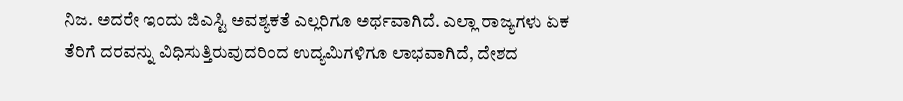ನಿಜ. ಅದರೇ ಇಂದು ಜಿಎಸ್ಟಿ ಅವಶ್ಯಕತೆ ಎಲ್ಲರಿಗೂ ಅರ್ಥವಾಗಿದೆ. ಎಲ್ಲಾ ರಾಜ್ಯಗಳು ಏಕ ತೆರಿಗೆ ದರವನ್ನು ವಿಧಿಸುತ್ತಿರುವುದರಿಂದ ಉದ್ಯಮಿಗಳಿಗೂ ಲಾಭವಾಗಿದೆ, ದೇಶದ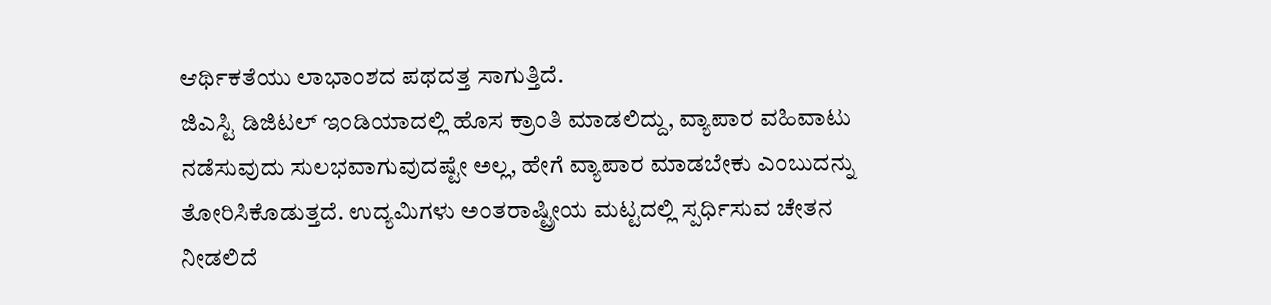ಆರ್ಥಿಕತೆಯು ಲಾಭಾಂಶದ ಪಥದತ್ತ ಸಾಗುತ್ತಿದೆ.
ಜಿಎಸ್ಟಿ ಡಿಜಿಟಲ್ ಇಂಡಿಯಾದಲ್ಲಿ ಹೊಸ ಕ್ರಾಂತಿ ಮಾಡಲಿದ್ದು, ವ್ಯಾಪಾರ ವಹಿವಾಟು ನಡೆಸುವುದು ಸುಲಭವಾಗುವುದಷ್ಟೇ ಅಲ್ಲ, ಹೇಗೆ ವ್ಯಾಪಾರ ಮಾಡಬೇಕು ಎಂಬುದನ್ನು ತೋರಿಸಿಕೊಡುತ್ತದೆ. ಉದ್ಯಮಿಗಳು ಅಂತರಾಷ್ಟ್ರೀಯ ಮಟ್ಟದಲ್ಲಿ ಸ್ಪರ್ಧಿಸುವ ಚೇತನ ನೀಡಲಿದೆ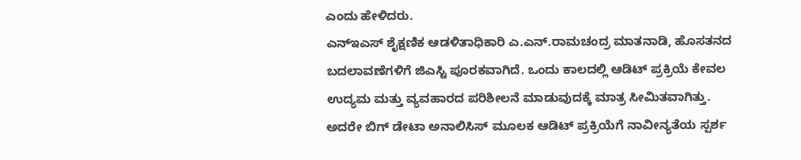ಎಂದು ಹೇಳಿದರು.
ಎನ್ಇಎಸ್ ಶೈಕ್ಷಣಿಕ ಆಡಳಿತಾಧಿಕಾರಿ ಎ.ಎನ್.ರಾಮಚಂದ್ರ ಮಾತನಾಡಿ, ಹೊಸತನದ ಬದಲಾವಣೆಗಳಿಗೆ ಜಿಎಸ್ಟಿ ಪೂರಕವಾಗಿದೆ. ಒಂದು ಕಾಲದಲ್ಲಿ ಆಡಿಟ್ ಪ್ರಕ್ರಿಯೆ ಕೇವಲ ಉದ್ಯಮ ಮತ್ತು ವ್ಯವಹಾರದ ಪರಿಶೀಲನೆ ಮಾಡುವುದಕ್ಕೆ ಮಾತ್ರ ಸೀಮಿತವಾಗಿತ್ತು. ಅದರೇ ಬಿಗ್ ಡೇಟಾ ಅನಾಲಿಸಿಸ್ ಮೂಲಕ ಆಡಿಟ್ ಪ್ರಕ್ರಿಯೆಗೆ ನಾವೀನ್ಯತೆಯ ಸ್ಪರ್ಶ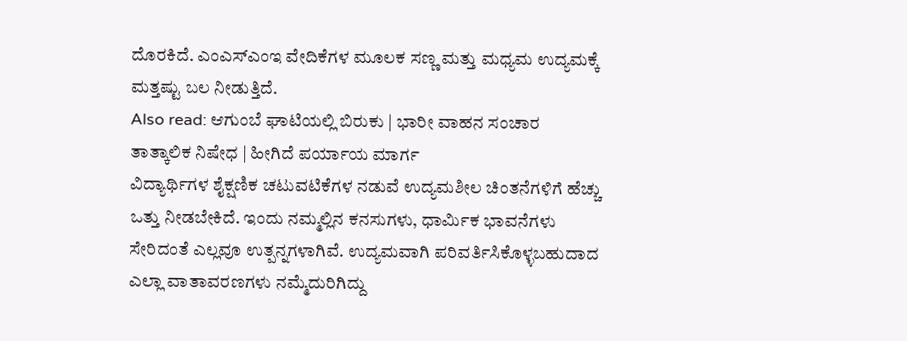ದೊರಕಿದೆ. ಎಂಎಸ್ಎಂಇ ವೇದಿಕೆಗಳ ಮೂಲಕ ಸಣ್ಣ ಮತ್ತು ಮಧ್ಯಮ ಉದ್ಯಮಕ್ಕೆ ಮತ್ತಷ್ಟು ಬಲ ನೀಡುತ್ತಿದೆ.
Also read: ಆಗುಂಬೆ ಘಾಟಿಯಲ್ಲಿ ಬಿರುಕು | ಭಾರೀ ವಾಹನ ಸಂಚಾರ ತಾತ್ಕಾಲಿಕ ನಿಷೇಧ | ಹೀಗಿದೆ ಪರ್ಯಾಯ ಮಾರ್ಗ
ವಿದ್ಯಾರ್ಥಿಗಳ ಶೈಕ್ಷಣಿಕ ಚಟುವಟಿಕೆಗಳ ನಡುವೆ ಉದ್ಯಮಶೀಲ ಚಿಂತನೆಗಳಿಗೆ ಹೆಚ್ಚು ಒತ್ತು ನೀಡಬೇಕಿದೆ. ಇಂದು ನಮ್ಮಲ್ಲಿನ ಕನಸುಗಳು, ಧಾರ್ಮಿಕ ಭಾವನೆಗಳು ಸೇರಿದಂತೆ ಎಲ್ಲವೂ ಉತ್ಪನ್ನಗಳಾಗಿವೆ. ಉದ್ಯಮವಾಗಿ ಪರಿವರ್ತಿಸಿಕೊಳ್ಳಬಹುದಾದ ಎಲ್ಲಾ ವಾತಾವರಣಗಳು ನಮ್ಮೆದುರಿಗಿದ್ದು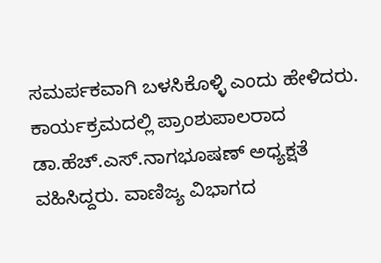ಸಮರ್ಪಕವಾಗಿ ಬಳಸಿಕೊಳ್ಳಿ ಎಂದು ಹೇಳಿದರು.
ಕಾರ್ಯಕ್ರಮದಲ್ಲಿ ಪ್ರಾಂಶುಪಾಲರಾದ ಡಾ.ಹೆಚ್.ಎಸ್.ನಾಗಭೂಷಣ್ ಅಧ್ಯಕ್ಷತೆ ವಹಿಸಿದ್ದರು. ವಾಣಿಜ್ಯ ವಿಭಾಗದ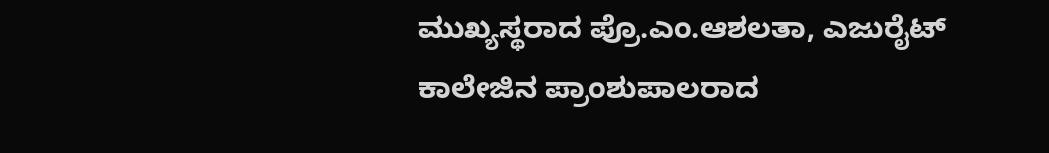ಮುಖ್ಯಸ್ಥರಾದ ಪ್ರೊ.ಎಂ.ಆಶಲತಾ, ಎಜುರೈಟ್ ಕಾಲೇಜಿನ ಪ್ರಾಂಶುಪಾಲರಾದ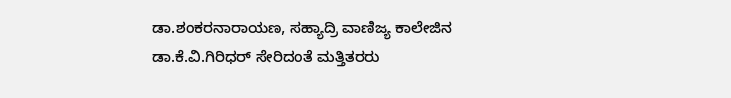ಡಾ.ಶಂಕರನಾರಾಯಣ, ಸಹ್ಯಾದ್ರಿ ವಾಣಿಜ್ಯ ಕಾಲೇಜಿನ ಡಾ.ಕೆ.ವಿ.ಗಿರಿಧರ್ ಸೇರಿದಂತೆ ಮತ್ತಿತರರು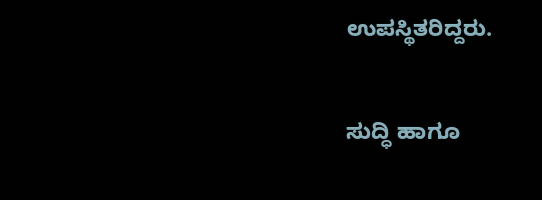ಉಪಸ್ಥಿತರಿದ್ದರು.


ಸುದ್ಧಿ ಹಾಗೂ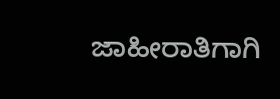ಜಾಹೀರಾತಿಗಾಗಿ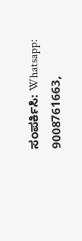ಸಂಪರ್ಕಿಸಿ: Whatsapp: 9008761663,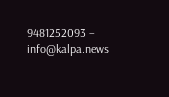9481252093 – info@kalpa.news